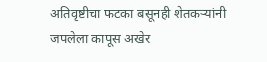अतिवृष्टीचा फटका बसूनही शेतकऱ्यांनी जपलेला कापूस अखेर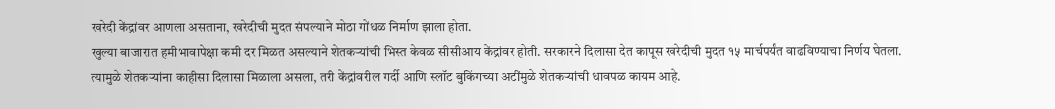खरेदी केंद्रांवर आणला असताना, खरेदीची मुदत संपल्याने मोठा गोंधळ निर्माण झाला होता.
खुल्या बाजारात हमीभावापेक्षा कमी दर मिळत असल्याने शेतकऱ्यांची भिस्त केवळ सीसीआय केंद्रांवर होती. सरकारने दिलासा देत कापूस खरेदीची मुदत १५ मार्चपर्यंत वाढविण्याचा निर्णय घेतला.
त्यामुळे शेतकऱ्यांना काहीसा दिलासा मिळाला असला, तरी केंद्रांवरील गर्दी आणि स्लॉट बुकिंगच्या अटींमुळे शेतकऱ्यांची धावपळ कायम आहे.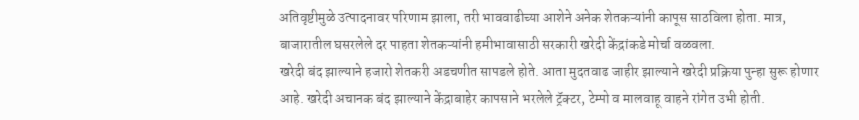अतिवृष्टीमुळे उत्पादनावर परिणाम झाला, तरी भाववाढीच्या आशेने अनेक शेतकऱ्यांनी कापूस साठविला होता. मात्र, बाजारातील घसरलेले दर पाहता शेतकऱ्यांनी हमीभावासाठी सरकारी खरेदी केंद्रांकडे मोर्चा वळवला.
खरेदी बंद झाल्याने हजारो शेतकरी अडचणीत सापडले होते. आता मुदतवाढ जाहीर झाल्याने खरेदी प्रक्रिया पुन्हा सुरू होणार आहे. खरेदी अचानक बंद झाल्याने केंद्राबाहेर कापसाने भरलेले ट्रॅक्टर, टेम्पो व मालवाहू वाहने रांगेत उभी होती.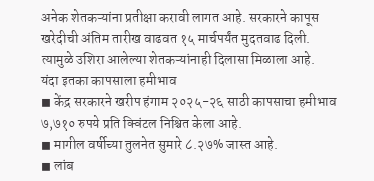अनेक शेतकऱ्यांना प्रतीक्षा करावी लागत आहे. सरकारने कापूस खरेदीची अंतिम तारीख वाढवत १५ मार्चपर्यंत मुदतवाढ दिली. त्यामुळे उशिरा आलेल्या शेतकऱ्यांनाही दिलासा मिळाला आहे.
यंदा इतका कापसाला हमीभाव
◼ केंद्र सरकारने खरीप हंगाम २०२५-२६ साठी कापसाचा हमीभाव ७,७१० रुपये प्रति क्विंटल निश्चित केला आहे.
◼ मागील वर्षीच्या तुलनेत सुमारे ८.२७% जास्त आहे.
◼ लांब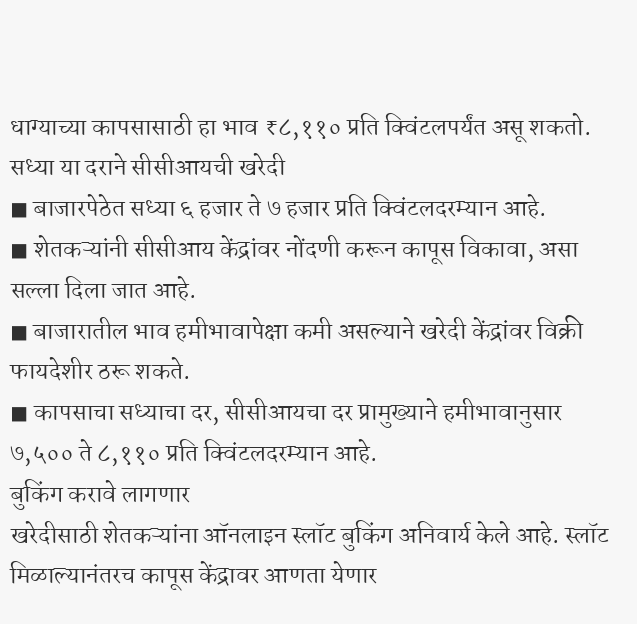धाग्याच्या कापसासाठी हा भाव ₹८,११० प्रति क्विंटलपर्यंत असू शकतो.
सध्या या दराने सीसीआयची खरेदी
◼ बाजारपेठेत सध्या ६ हजार ते ७ हजार प्रति क्विंटलदरम्यान आहे.
◼ शेतकऱ्यांनी सीसीआय केंद्रांवर नोंदणी करून कापूस विकावा, असा सल्ला दिला जात आहे.
◼ बाजारातील भाव हमीभावापेक्षा कमी असल्याने खरेदी केंद्रांवर विक्री फायदेशीर ठरू शकते.
◼ कापसाचा सध्याचा दर, सीसीआयचा दर प्रामुख्याने हमीभावानुसार ७,५०० ते ८,११० प्रति क्विंटलदरम्यान आहे.
बुकिंग करावे लागणार
खरेदीसाठी शेतकऱ्यांना ऑनलाइन स्लॉट बुकिंग अनिवार्य केले आहे. स्लॉट मिळाल्यानंतरच कापूस केंद्रावर आणता येणार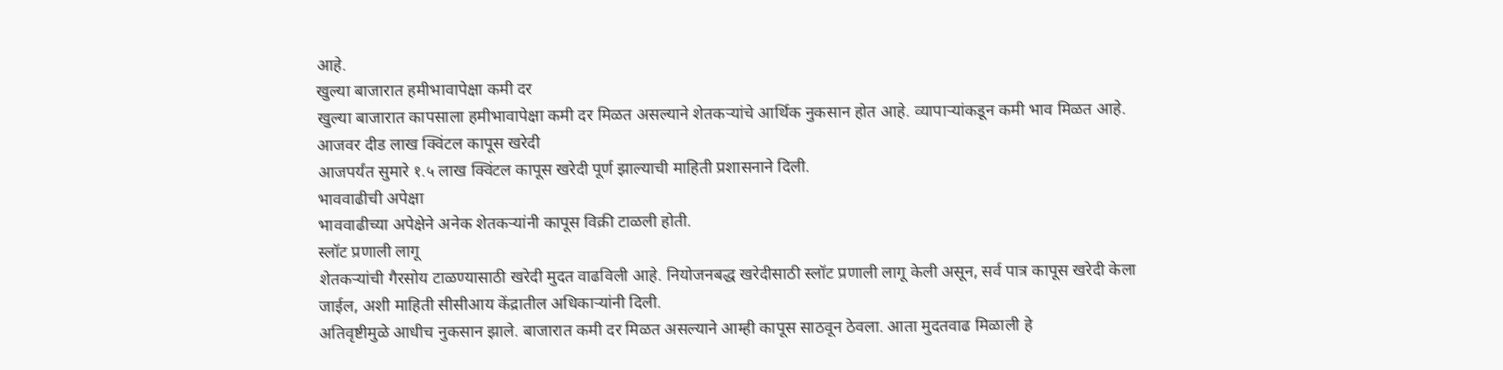आहे.
खुल्या बाजारात हमीभावापेक्षा कमी दर
खुल्या बाजारात कापसाला हमीभावापेक्षा कमी दर मिळत असल्याने शेतकऱ्यांचे आर्थिक नुकसान होत आहे. व्यापाऱ्यांकडून कमी भाव मिळत आहे.
आजवर दीड लाख क्विंटल कापूस खरेदी
आजपर्यंत सुमारे १.५ लाख क्विंटल कापूस खरेदी पूर्ण झाल्याची माहिती प्रशासनाने दिली.
भाववाढीची अपेक्षा
भाववाढीच्या अपेक्षेने अनेक शेतकऱ्यांनी कापूस विक्री टाळली होती.
स्लॉट प्रणाली लागू
शेतकऱ्यांची गैरसोय टाळण्यासाठी खरेदी मुदत वाढविली आहे. नियोजनबद्ध खरेदीसाठी स्लॉट प्रणाली लागू केली असून, सर्व पात्र कापूस खरेदी केला जाईल, अशी माहिती सीसीआय केंद्रातील अधिकाऱ्यांनी दिली.
अतिवृष्टीमुळे आधीच नुकसान झाले. बाजारात कमी दर मिळत असल्याने आम्ही कापूस साठवून ठेवला. आता मुदतवाढ मिळाली हे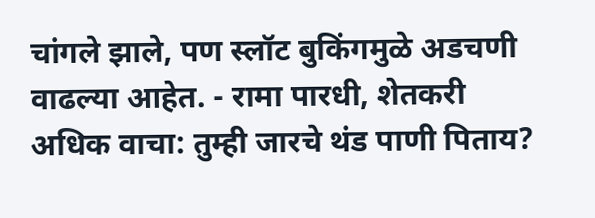चांगले झाले, पण स्लॉट बुकिंगमुळे अडचणी वाढल्या आहेत. - रामा पारधी, शेतकरी
अधिक वाचा: तुम्ही जारचे थंड पाणी पिताय?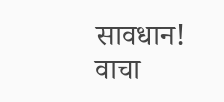सावधान! वाचा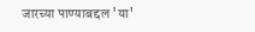जारच्या पाण्याबद्दल 'या'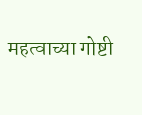महत्वाच्या गोष्टी